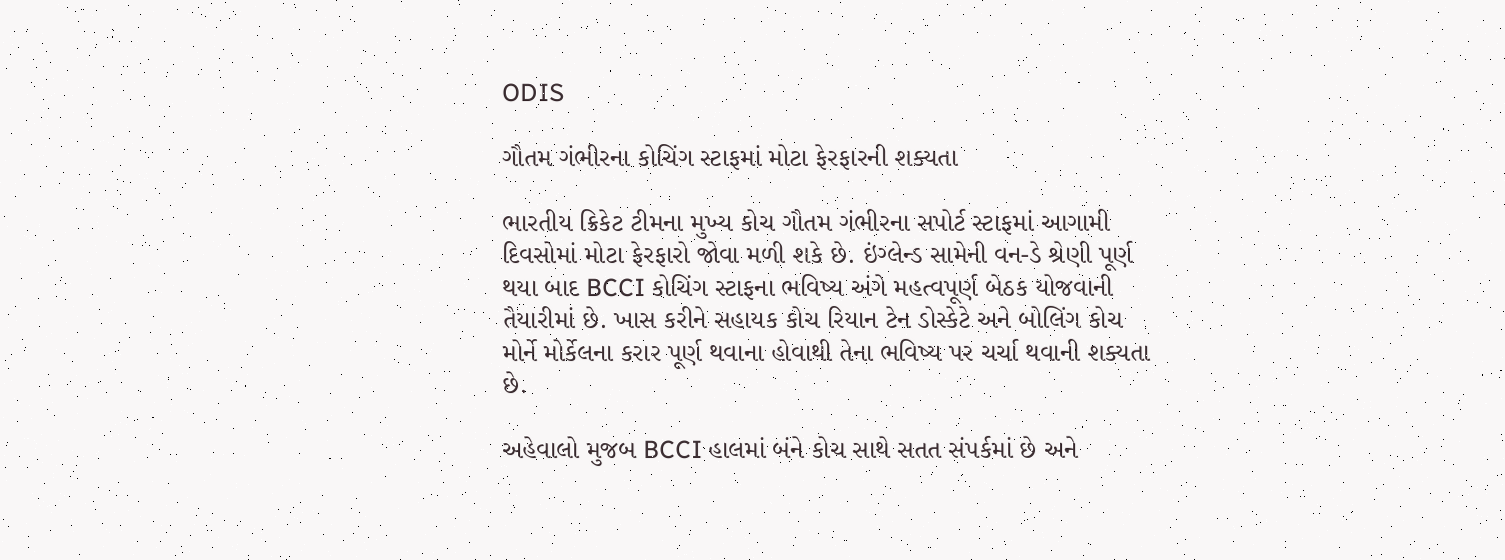ODIS

ગૌતમ ગંભીરના કોચિંગ સ્ટાફમાં મોટા ફેરફારની શક્યતા

ભારતીય ક્રિકેટ ટીમના મુખ્ય કોચ ગૌતમ ગંભીરના સપોર્ટ સ્ટાફમાં આગામી દિવસોમાં મોટા ફેરફારો જોવા મળી શકે છે. ઇંગ્લેન્ડ સામેની વન-ડે શ્રેણી પૂર્ણ થયા બાદ BCCI કોચિંગ સ્ટાફના ભવિષ્ય અંગે મહત્વપૂર્ણ બેઠક યોજવાની તૈયારીમાં છે. ખાસ કરીને સહાયક કોચ રિયાન ટેન ડોસ્કેટે અને બોલિંગ કોચ મોર્ને મોર્કેલના કરાર પૂર્ણ થવાના હોવાથી તેના ભવિષ્ય પર ચર્ચા થવાની શક્યતા છે.

અહેવાલો મુજબ BCCI હાલમાં બંને કોચ સાથે સતત સંપર્કમાં છે અને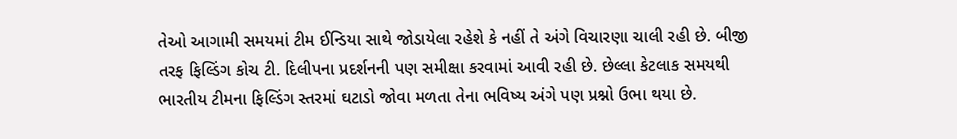તેઓ આગામી સમયમાં ટીમ ઈન્ડિયા સાથે જોડાયેલા રહેશે કે નહીં તે અંગે વિચારણા ચાલી રહી છે. બીજી તરફ ફિલ્ડિંગ કોચ ટી. દિલીપના પ્રદર્શનની પણ સમીક્ષા કરવામાં આવી રહી છે. છેલ્લા કેટલાક સમયથી ભારતીય ટીમના ફિલ્ડિંગ સ્તરમાં ઘટાડો જોવા મળતા તેના ભવિષ્ય અંગે પણ પ્રશ્નો ઉભા થયા છે.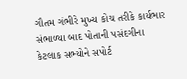ગૌતમ ગંભીરે મુખ્ય કોચ તરીકે કાર્યભાર સંભાળ્યા બાદ પોતાની પસંદગીના કેટલાક સભ્યોને સપોર્ટ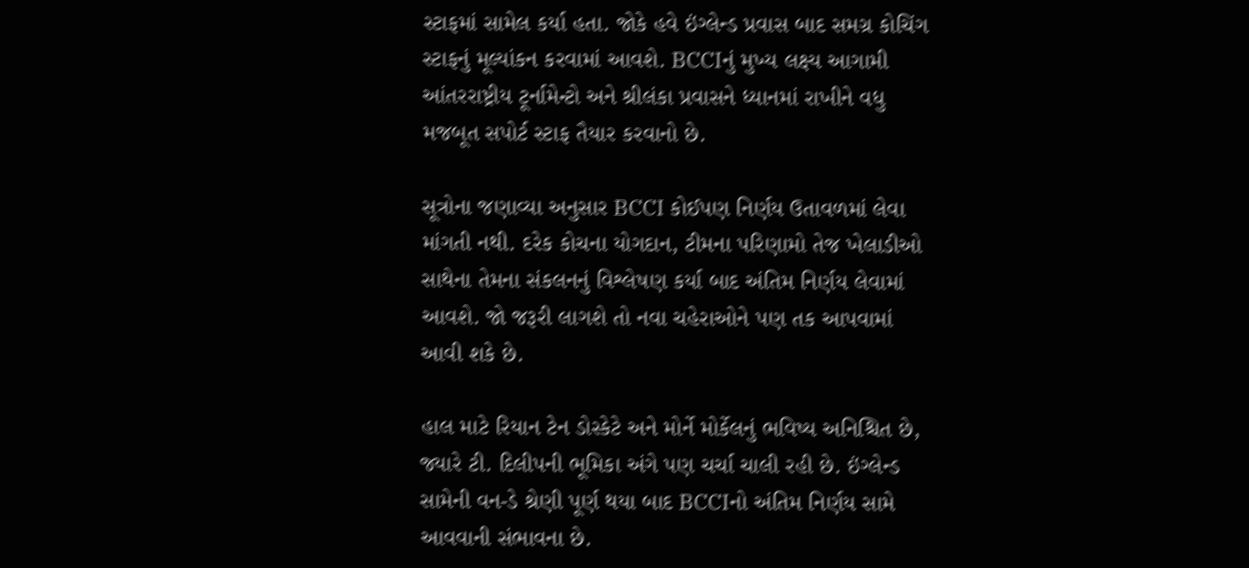સ્ટાફમાં સામેલ કર્યા હતા. જોકે હવે ઇંગ્લેન્ડ પ્રવાસ બાદ સમગ્ર કોચિંગ સ્ટાફનું મૂલ્યાંકન કરવામાં આવશે. BCCIનું મુખ્ય લક્ષ્ય આગામી આંતરરાષ્ટ્રીય ટૂર્નામેન્ટો અને શ્રીલંકા પ્રવાસને ધ્યાનમાં રાખીને વધુ મજબૂત સપોર્ટ સ્ટાફ તૈયાર કરવાનો છે.

સૂત્રોના જણાવ્યા અનુસાર BCCI કોઈપણ નિર્ણય ઉતાવળમાં લેવા માંગતી નથી. દરેક કોચના યોગદાન, ટીમના પરિણામો તેજ ખેલાડીઓ સાથેના તેમના સંકલનનું વિશ્લેષણ કર્યા બાદ અંતિમ નિર્ણય લેવામાં આવશે. જો જરૂરી લાગશે તો નવા ચહેરાઓને પણ તક આપવામાં આવી શકે છે.

હાલ માટે રિયાન ટેન ડોસ્કેટે અને મોર્ને મોર્કેલનું ભવિષ્ય અનિશ્ચિત છે, જ્યારે ટી. દિલીપની ભૂમિકા અંગે પણ ચર્ચા ચાલી રહી છે. ઇંગ્લેન્ડ સામેની વન-ડે શ્રેણી પૂર્ણ થયા બાદ BCCIનો અંતિમ નિર્ણય સામે આવવાની સંભાવના છે.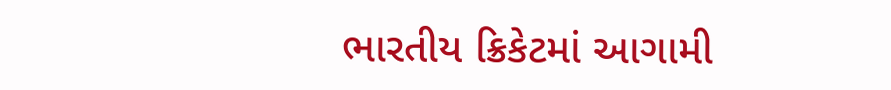ભારતીય ક્રિકેટમાં આગામી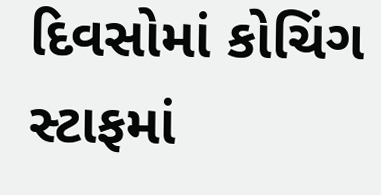દિવસોમાં કોચિંગ સ્ટાફમાં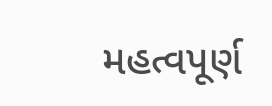મહત્વપૂર્ણ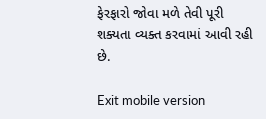ફેરફારો જોવા મળે તેવી પૂરી શક્યતા વ્યક્ત કરવામાં આવી રહી છે.

Exit mobile version